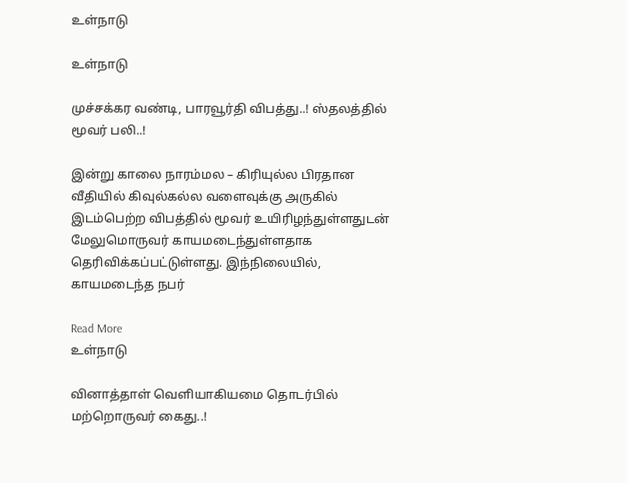உள்நாடு

உள்நாடு

முச்சக்கர வண்டி, பாரவூர்தி விபத்து..! ஸ்தலத்தில் மூவர் பலி..!

இன்று காலை நாரம்மல – கிரியுல்ல பிரதான வீதியில் கிவுல்கல்ல வளைவுக்கு அருகில் இடம்பெற்ற விபத்தில் மூவர் உயிரிழந்துள்ளதுடன் மேலுமொருவர் காயமடைந்துள்ளதாக தெரிவிக்கப்பட்டுள்ளது. இந்நிலையில், காயமடைந்த நபர்

Read More
உள்நாடு

வினாத்தாள் வெளியாகியமை தொடர்பில் மற்றொருவர் கைது..!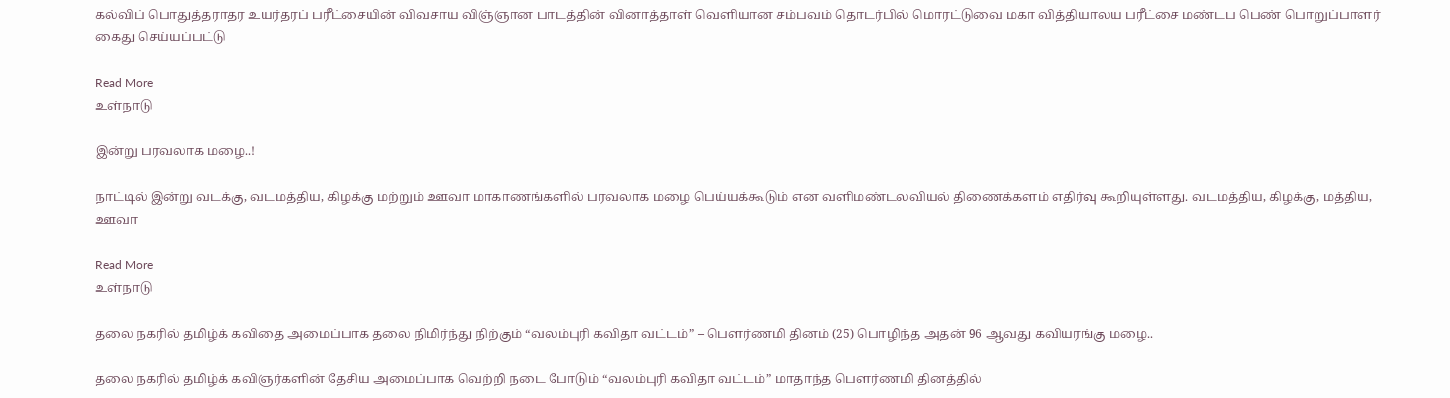கல்விப் பொதுத்தராதர உயர்தரப் பரீட்சையின் விவசாய விஞ்ஞான பாடத்தின் வினாத்தாள் வெளியான சம்பவம் தொடர்பில் மொரட்டுவை மகா வித்தியாலய பரீட்சை மண்டப பெண் பொறுப்பாளர் கைது செய்யப்பட்டு

Read More
உள்நாடு

இன்று பரவலாக மழை..!

நாட்டில் இன்று வடக்கு, வடமத்திய, கிழக்கு மற்றும் ஊவா மாகாணங்களில் பரவலாக மழை பெய்யக்கூடும் என வளிமண்டலவியல் திணைக்களம் எதிர்வு கூறியுள்ளது. வடமத்திய, கிழக்கு, மத்திய, ஊவா

Read More
உள்நாடு

தலை நகரில் தமிழ்க் கவிதை அமைப்பாக தலை நிமிர்ந்து நிற்கும் “வலம்புரி கவிதா வட்டம்” – பௌர்ணமி தினம் (25) பொழிந்த அதன் 96 ஆவது கவியரங்கு மழை..

தலை நகரில் தமிழ்க் கவிஞர்களின் தேசிய அமைப்பாக வெற்றி நடை போடும் “வலம்புரி கவிதா வட்டம்” மாதாந்த பௌர்ணமி தினத்தில்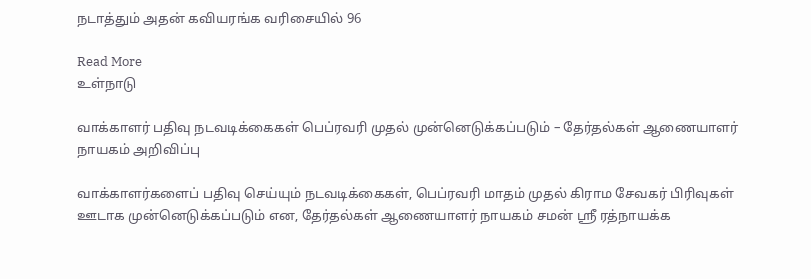நடாத்தும் அதன் கவியரங்க வரிசையில் 96

Read More
உள்நாடு

வாக்காளர் பதிவு நடவடிக்கைகள் பெப்ரவரி முதல் முன்னெடுக்கப்படும் – தேர்தல்கள் ஆணையாளர் நாயகம் அறிவிப்பு

வாக்காளர்களைப் பதிவு செய்யும் நடவடிக்கைகள், பெப்ரவரி மாதம் முதல் கிராம சேவகர் பிரிவுகள் ஊடாக முன்னெடுக்கப்படும் என, தேர்தல்கள் ஆணையாளர் நாயகம் சமன் ஸ்ரீ ரத்நாயக்க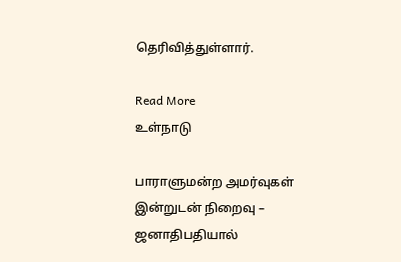தெரிவித்துள்ளார்.

Read More
உள்நாடு

பாராளுமன்ற அமர்வுகள் இன்றுடன் நிறைவு – ஜனாதிபதியால்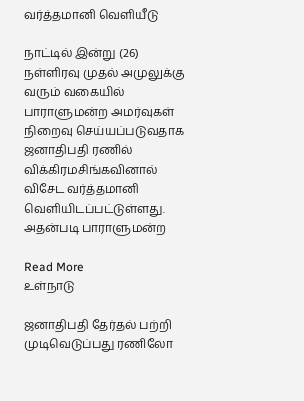வர்த்தமானி வெளியீடு

நாட்டில் இன்று (26) நள்ளிரவு முதல் அமுலுக்கு வரும் வகையில் பாராளுமன்ற அமர்வுகள் நிறைவு செய்யப்படுவதாக ஜனாதிபதி ரணில் விக்கிரமசிங்கவினால் விசேட வர்த்தமானி வெளியிடப்பட்டுள்ளது. அதன்படி பாராளுமன்ற

Read More
உள்நாடு

ஜனாதிபதி தேர்தல் பற்றி முடிவெடுப்பது ரணிலோ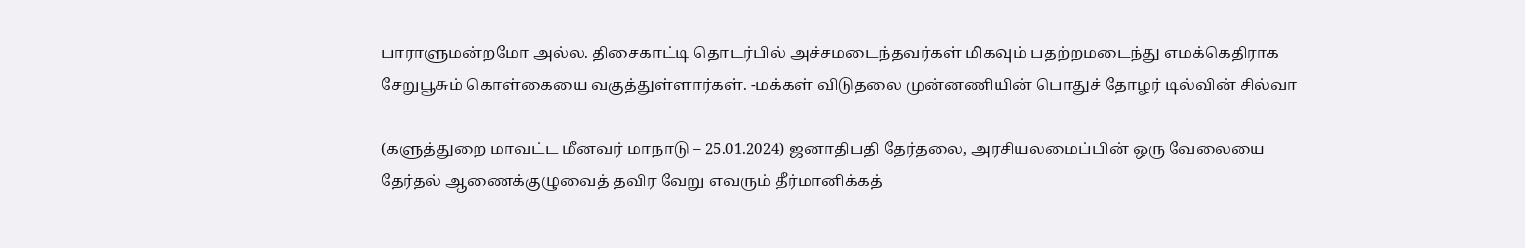பாராளுமன்றமோ அல்ல. திசைகாட்டி தொடர்பில் அச்சமடைந்தவர்கள் மிகவும் பதற்றமடைந்து எமக்கெதிராக சேறுபூசும் கொள்கையை வகுத்துள்ளார்கள். -மக்கள் விடுதலை முன்னணியின் பொதுச் தோழர் டில்வின் சில்வா

(களுத்துறை மாவட்ட மீனவர் மாநாடு – 25.01.2024) ஜனாதிபதி தேர்தலை, அரசியலமைப்பின் ஒரு வேலையை தேர்தல் ஆணைக்குழுவைத் தவிர வேறு எவரும் தீர்மானிக்கத்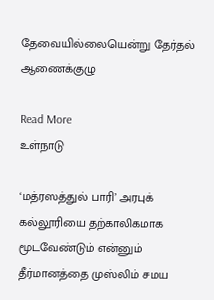தேவையில்லையென்று தேர்தல் ஆணைக்குழு

Read More
உள்நாடு

‘மத்ரஸத்துல் பாரி’ அரபுக் கல்லூரியை தற்காலிகமாக மூடவேண்டும் என்னும் தீர்மானத்தை முஸ்லிம் சமய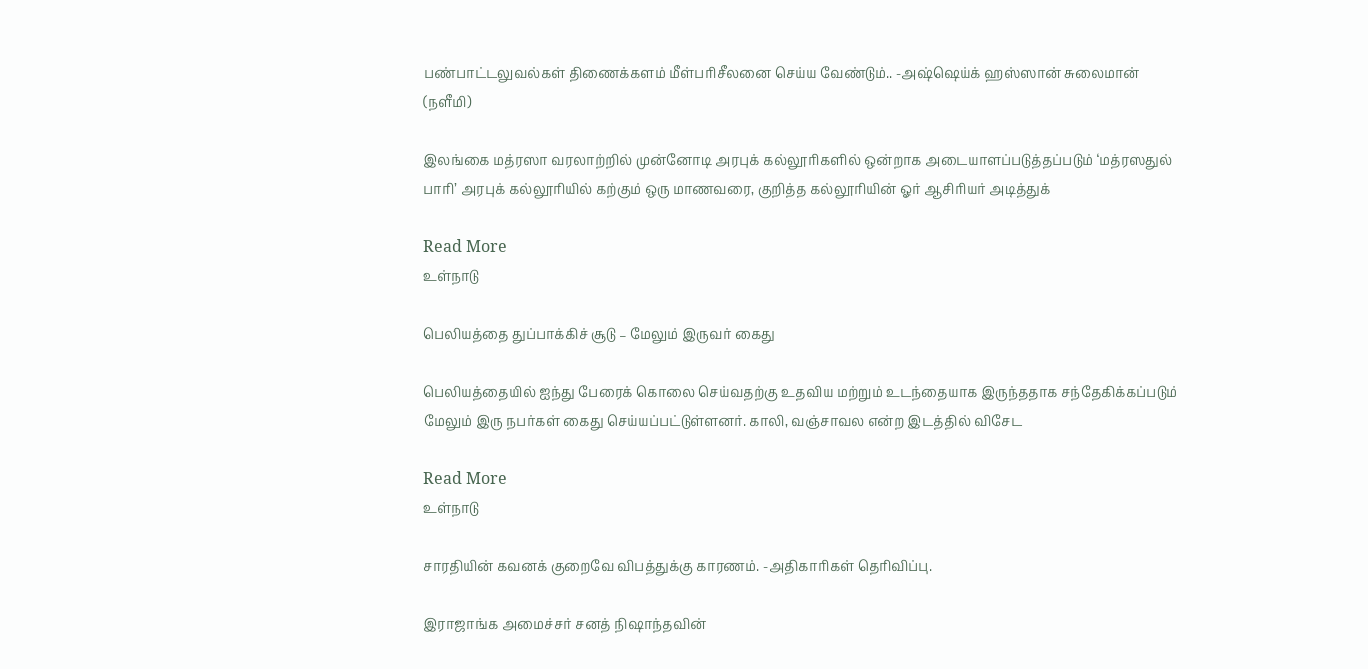பண்பாட்டலுவல்கள் திணைக்களம் மீள்பரிசீலனை செய்ய வேண்டும்.. -அஷ்ஷெய்க் ஹஸ்ஸான் சுலைமான் (நளீமி)

இலங்கை மத்ரஸா வரலாற்றில் முன்னோடி அரபுக் கல்லூரிகளில் ஒன்றாக அடையாளப்படுத்தப்படும் ‘மத்ரஸதுல் பாரி’ அரபுக் கல்லூரியில் கற்கும் ஒரு மாணவரை, குறித்த கல்லூரியின் ஓர் ஆசிரியர் அடித்துக்

Read More
உள்நாடு

பெலியத்தை துப்பாக்கிச் சூடு – மேலும் இருவர் கைது

பெலியத்தையில் ஐந்து பேரைக் கொலை செய்வதற்கு உதவிய மற்றும் உடந்தையாக இருந்ததாக சந்தேகிக்கப்படும் மேலும் இரு நபர்கள் கைது செய்யப்பட்டுள்ளனர். காலி, வஞ்சாவல என்ற இடத்தில் விசேட

Read More
உள்நாடு

சாரதியின் கவனக் குறைவே விபத்துக்கு காரணம். -அதிகாரிகள் தெரிவிப்பு.

இராஜாங்க அமைச்சர் சனத் நிஷாந்தவின்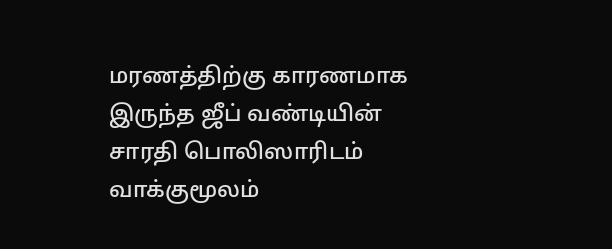மரணத்திற்கு காரணமாக இருந்த ஜீப் வண்டியின் சாரதி பொலிஸாரிடம் வாக்குமூலம்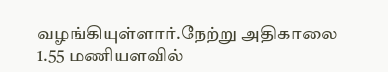வழங்கியுள்ளார்.நேற்று அதிகாலை 1.55 மணியளவில்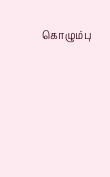கொழும்பு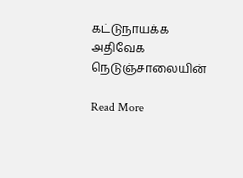கட்டுநாயக்க அதிவேக நெடுஞ்சாலையின்

Read More